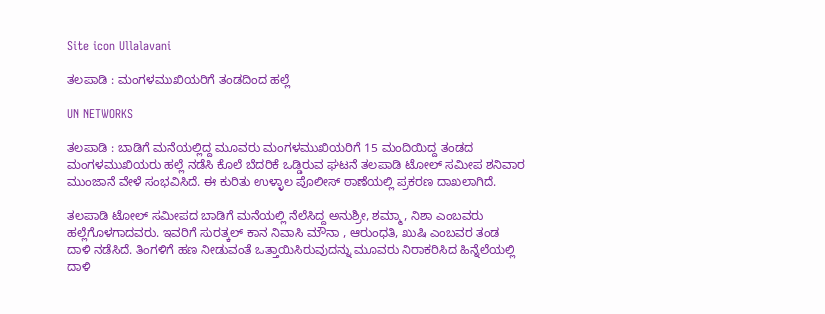Site icon Ullalavani

ತಲಪಾಡಿ : ಮಂಗಳಮುಖಿಯರಿಗೆ ತಂಡದಿಂದ ಹಲ್ಲೆ

UN NETWORKS

ತಲಪಾಡಿ : ಬಾಡಿಗೆ ಮನೆಯಲ್ಲಿದ್ದ ಮೂವರು ಮಂಗಳಮುಖಿಯರಿಗೆ 15 ಮಂದಿಯಿದ್ದ ತಂಡದ ಮಂಗಳಮುಖಿಯರು ಹಲ್ಲೆ ನಡೆಸಿ ಕೊಲೆ ಬೆದರಿಕೆ ಒಡ್ಡಿರುವ ಘಟನೆ ತಲಪಾಡಿ ಟೋಲ್ ಸಮೀಪ ಶನಿವಾರ ಮುಂಜಾನೆ ವೇಳೆ ಸಂಭವಿಸಿದೆ. ಈ ಕುರಿತು ಉಳ್ಳಾಲ ಪೊಲೀಸ್ ಠಾಣೆಯಲ್ಲಿ ಪ್ರಕರಣ ದಾಖಲಾಗಿದೆ.

ತಲಪಾಡಿ ಟೋಲ್ ಸಮೀಪದ ಬಾಡಿಗೆ ಮನೆಯಲ್ಲಿ ನೆಲೆಸಿದ್ದ ಅನುಶ್ರೀ, ಶಮ್ಮಾ, ನಿಶಾ ಎಂಬವರು ಹಲ್ಲೆಗೊಳಗಾದವರು. ಇವರಿಗೆ ಸುರತ್ಕಲ್ ಕಾನ ನಿವಾಸಿ ಮೌನಾ , ಆರುಂಧತಿ, ಖುಷಿ ಎಂಬವರ ತಂಡ ದಾಳಿ ನಡೆಸಿದೆ. ತಿಂಗಳಿಗೆ ಹಣ ನೀಡುವಂತೆ ಒತ್ತಾಯಿಸಿರುವುದನ್ನು ಮೂವರು ನಿರಾಕರಿಸಿದ ಹಿನ್ನೆಲೆಯಲ್ಲಿ ದಾಳಿ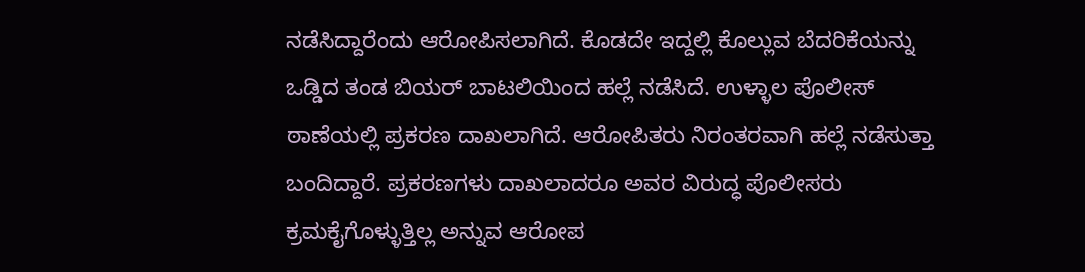ನಡೆಸಿದ್ದಾರೆಂದು ಆರೋಪಿಸಲಾಗಿದೆ. ಕೊಡದೇ ಇದ್ದಲ್ಲಿ ಕೊಲ್ಲುವ ಬೆದರಿಕೆಯನ್ನು ಒಡ್ಡಿದ ತಂಡ ಬಿಯರ್ ಬಾಟಲಿಯಿಂದ ಹಲ್ಲೆ ನಡೆಸಿದೆ. ಉಳ್ಳಾಲ ಪೊಲೀಸ್ ಠಾಣೆಯಲ್ಲಿ ಪ್ರಕರಣ ದಾಖಲಾಗಿದೆ. ಆರೋಪಿತರು ನಿರಂತರವಾಗಿ ಹಲ್ಲೆ ನಡೆಸುತ್ತಾ ಬಂದಿದ್ದಾರೆ. ಪ್ರಕರಣಗಳು ದಾಖಲಾದರೂ ಅವರ ವಿರುದ್ಧ ಪೊಲೀಸರು ಕ್ರಮಕೈಗೊಳ್ಳುತ್ತಿಲ್ಲ ಅನ್ನುವ ಆರೋಪ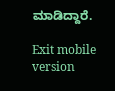ಮಾಡಿದ್ದಾರೆ.

Exit mobile version